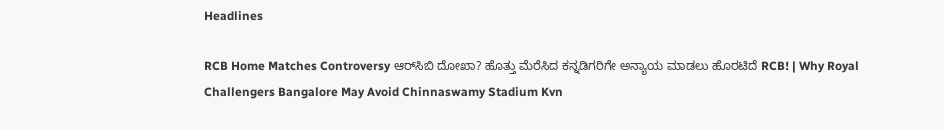Headlines

RCB Home Matches Controversy ಆರ್‌ಸಿಬಿ ದೋಖಾ? ಹೊತ್ತು ಮೆರೆಸಿದ ಕನ್ನಡಿಗರಿಗೇ ಅನ್ಯಾಯ ಮಾಡಲು ಹೊರಟಿದೆ RCB! | Why Royal Challengers Bangalore May Avoid Chinnaswamy Stadium Kvn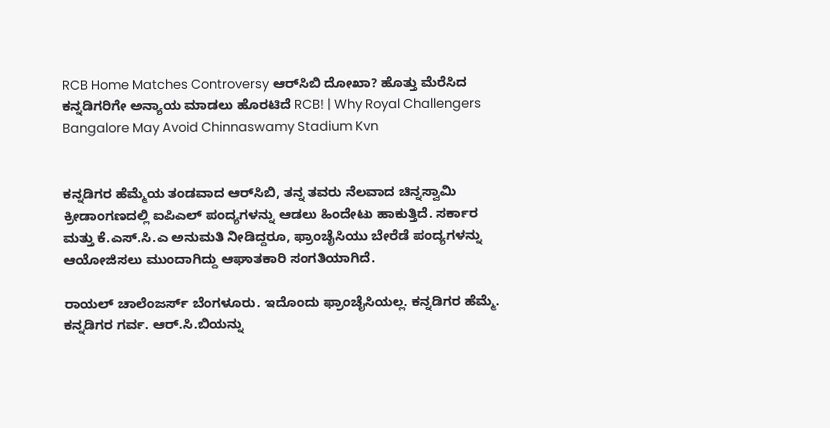RCB Home Matches Controversy ಆರ್‌ಸಿಬಿ ದೋಖಾ? ಹೊತ್ತು ಮೆರೆಸಿದ ಕನ್ನಡಿಗರಿಗೇ ಅನ್ಯಾಯ ಮಾಡಲು ಹೊರಟಿದೆ RCB! | Why Royal Challengers Bangalore May Avoid Chinnaswamy Stadium Kvn


ಕನ್ನಡಿಗರ ಹೆಮ್ಮೆಯ ತಂಡವಾದ ಆರ್‌ಸಿಬಿ, ತನ್ನ ತವರು ನೆಲವಾದ ಚಿನ್ನಸ್ವಾಮಿ ಕ್ರೀಡಾಂಗಣದಲ್ಲಿ ಐಪಿಎಲ್ ಪಂದ್ಯಗಳನ್ನು ಆಡಲು ಹಿಂದೇಟು ಹಾಕುತ್ತಿದೆ. ಸರ್ಕಾರ ಮತ್ತು ಕೆ.ಎಸ್.ಸಿ.ಎ ಅನುಮತಿ ನೀಡಿದ್ದರೂ, ಫ್ರಾಂಚೈಸಿಯು ಬೇರೆಡೆ ಪಂದ್ಯಗಳನ್ನು ಆಯೋಜಿಸಲು ಮುಂದಾಗಿದ್ದು ಆಘಾತಕಾರಿ ಸಂಗತಿಯಾಗಿದೆ.

ರಾಯಲ್ ಚಾಲೆಂಜರ್ಸ್ ಬೆಂಗಳೂರು. ಇದೊಂದು ಫ್ರಾಂಚೈಸಿಯಲ್ಲ. ಕನ್ನಡಿಗರ ಹೆಮ್ಮೆ. ಕನ್ನಡಿಗರ ಗರ್ವ. ಆರ್.ಸಿ.ಬಿಯನ್ನು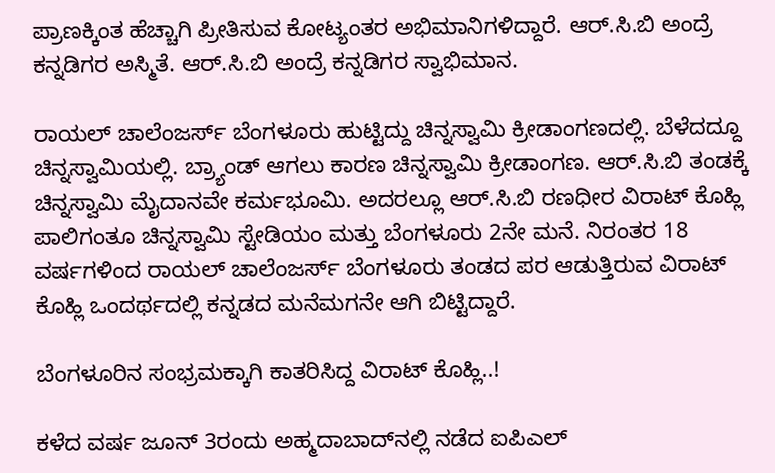ಪ್ರಾಣಕ್ಕಿಂತ ಹೆಚ್ಚಾಗಿ ಪ್ರೀತಿಸುವ ಕೋಟ್ಯಂತರ ಅಭಿಮಾನಿಗಳಿದ್ದಾರೆ. ಆರ್.ಸಿ.ಬಿ ಅಂದ್ರೆ ಕನ್ನಡಿಗರ ಅಸ್ಮಿತೆ. ಆರ್.ಸಿ.ಬಿ ಅಂದ್ರೆ ಕನ್ನಡಿಗರ ಸ್ವಾಭಿಮಾನ.

ರಾಯಲ್ ಚಾಲೆಂಜರ್ಸ್ ಬೆಂಗಳೂರು ಹುಟ್ಟಿದ್ದು ಚಿನ್ನಸ್ವಾಮಿ ಕ್ರೀಡಾಂಗಣದಲ್ಲಿ. ಬೆಳೆದದ್ದೂ ಚಿನ್ನಸ್ವಾಮಿಯಲ್ಲಿ. ಬ್ರ್ಯಾಂಡ್ ಆಗಲು ಕಾರಣ ಚಿನ್ನಸ್ವಾಮಿ ಕ್ರೀಡಾಂಗಣ. ಆರ್.ಸಿ.ಬಿ ತಂಡಕ್ಕೆ ಚಿನ್ನಸ್ವಾಮಿ ಮೈದಾನವೇ ಕರ್ಮಭೂಮಿ. ಅದರಲ್ಲೂ ಆರ್.ಸಿ.ಬಿ ರಣಧೀರ ವಿರಾಟ್ ಕೊಹ್ಲಿ ಪಾಲಿಗಂತೂ ಚಿನ್ನಸ್ವಾಮಿ ಸ್ಟೇಡಿಯಂ ಮತ್ತು ಬೆಂಗಳೂರು 2ನೇ ಮನೆ. ನಿರಂತರ 18 ವರ್ಷಗಳಿಂದ ರಾಯಲ್ ಚಾಲೆಂಜರ್ಸ್ ಬೆಂಗಳೂರು ತಂಡದ ಪರ ಆಡುತ್ತಿರುವ ವಿರಾಟ್ ಕೊಹ್ಲಿ ಒಂದರ್ಥದಲ್ಲಿ ಕನ್ನಡದ ಮನೆಮಗನೇ ಆಗಿ ಬಿಟ್ಟಿದ್ದಾರೆ.

ಬೆಂಗಳೂರಿನ ಸಂಭ್ರಮಕ್ಕಾಗಿ ಕಾತರಿಸಿದ್ದ ವಿರಾಟ್ ಕೊಹ್ಲಿ..!

ಕಳೆದ ವರ್ಷ ಜೂನ್ 3ರಂದು ಅಹ್ಮದಾಬಾದ್‌ನಲ್ಲಿ ನಡೆದ ಐಪಿಎಲ್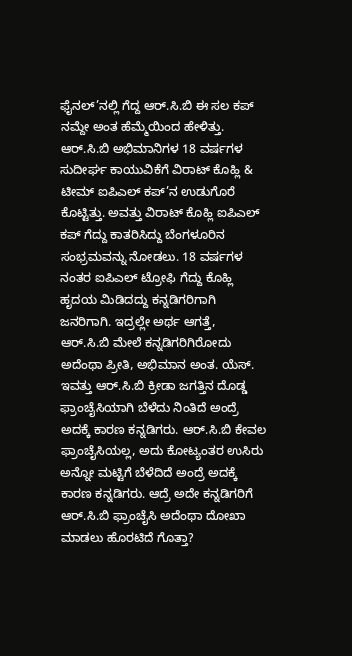ಫೈನಲ್’ನಲ್ಲಿ ಗೆದ್ದ ಆರ್.ಸಿ.ಬಿ ಈ ಸಲ ಕಪ್ ನಮ್ದೇ ಅಂತ ಹೆಮ್ಮೆಯಿಂದ ಹೇಳಿತ್ತು. ಆರ್.ಸಿ.ಬಿ ಅಭಿಮಾನಿಗಳ 18 ವರ್ಷಗಳ ಸುದೀರ್ಘ ಕಾಯುವಿಕೆಗೆ ವಿರಾಟ್ ಕೊಹ್ಲಿ & ಟೀಮ್ ಐಪಿಎಲ್ ಕಪ್’ನ ಉಡುಗೊರೆ ಕೊಟ್ಟಿತ್ತು. ಅವತ್ತು ವಿರಾಟ್ ಕೊಹ್ಲಿ ಐಪಿಎಲ್ ಕಪ್ ಗೆದ್ದು ಕಾತರಿಸಿದ್ದು ಬೆಂಗಳೂರಿನ ಸಂಭ್ರಮವನ್ನು ನೋಡಲು. 18 ವರ್ಷಗಳ ನಂತರ ಐಪಿಎಲ್ ಟ್ರೋಫಿ ಗೆದ್ದು ಕೊಹ್ಲಿ ಹೃದಯ ಮಿಡಿದದ್ದು ಕನ್ನಡಿಗರಿಗಾಗಿ ಜನರಿಗಾಗಿ. ಇದ್ರಲ್ಲೇ ಅರ್ಥ ಆಗತ್ತೆ, ಆರ್.ಸಿ.ಬಿ ಮೇಲೆ ಕನ್ನಡಿಗರಿಗಿರೋದು ಅದೆಂಥಾ ಪ್ರೀತಿ, ಅಭಿಮಾನ ಅಂತ. ಯೆಸ್. ಇವತ್ತು ಆರ್.ಸಿ.ಬಿ ಕ್ರೀಡಾ ಜಗತ್ತಿನ ದೊಡ್ಡ ಫ್ರಾಂಚೈಸಿಯಾಗಿ ಬೆಳೆದು ನಿಂತಿದೆ ಅಂದ್ರೆ ಅದಕ್ಕೆ ಕಾರಣ ಕನ್ನಡಿಗರು. ಆರ್.ಸಿ.ಬಿ ಕೇವಲ ಫ್ರಾಂಚೈಸಿಯಲ್ಲ, ಅದು ಕೋಟ್ಯಂತರ ಉಸಿರು ಅನ್ನೋ ಮಟ್ಟಿಗೆ ಬೆಳೆದಿದೆ ಅಂದ್ರೆ ಅದಕ್ಕೆ ಕಾರಣ ಕನ್ನಡಿಗರು. ಆದ್ರೆ ಅದೇ ಕನ್ನಡಿಗರಿಗೆ ಆರ್.ಸಿ.ಬಿ ಫ್ರಾಂಚೈಸಿ ಅದೆಂಥಾ ದೋಖಾ ಮಾಡಲು ಹೊರಟಿದೆ ಗೊತ್ತಾ?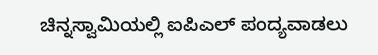ಚಿನ್ನಸ್ವಾಮಿಯಲ್ಲಿ ಐಪಿಎಲ್ ಪಂದ್ಯವಾಡಲು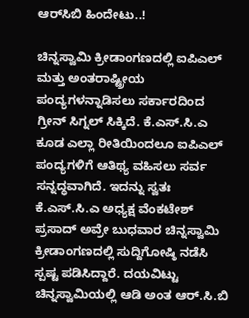ಆರ್‌ಸಿಬಿ ಹಿಂದೇಟು..!

ಚಿನ್ನಸ್ವಾಮಿ ಕ್ರೀಡಾಂಗಣದಲ್ಲಿ ಐಪಿಎಲ್ ಮತ್ತು ಅಂತರಾಷ್ಟ್ರೀಯ ಪಂದ್ಯಗಳನ್ನಾಡಿಸಲು ಸರ್ಕಾರದಿಂದ ಗ್ರೀನ್ ಸಿಗ್ನಲ್ ಸಿಕ್ಕಿದೆ. ಕೆ.ಎಸ್.ಸಿ.ಎ ಕೂಡ ಎಲ್ಲಾ ರೀತಿಯಿಂದಲೂ ಐಪಿಎಲ್ ಪಂದ್ಯಗಳಿಗೆ ಆತಿಥ್ಯ ವಹಿಸಲು ಸರ್ವ ಸನ್ನದ್ಧವಾಗಿದೆ. ಇದನ್ನು ಸ್ವತಃ ಕೆ.ಎಸ್.ಸಿ.ಎ ಅಧ್ಯಕ್ಷ ವೆಂಕಟೇಶ್ ಪ್ರಸಾದ್ ಅವ್ರೇ ಬುಧವಾರ ಚಿನ್ನಸ್ವಾಮಿ ಕ್ರೀಡಾಂಗಣದಲ್ಲಿ ಸುದ್ದಿಗೋಷ್ಠಿ ನಡೆಸಿ ಸ್ಪಷ್ಟ ಪಡಿಸಿದ್ದಾರೆ. ದಯವಿಟ್ಟು ಚಿನ್ನಸ್ವಾಮಿಯಲ್ಲಿ ಆಡಿ ಅಂತ ಆರ್.ಸಿ.ಬಿ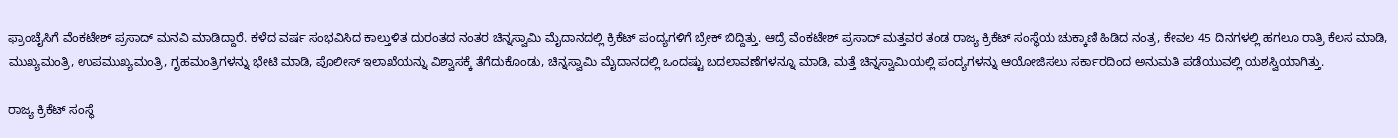ಫ್ರಾಂಚೈಸಿಗೆ ವೆಂಕಟೇಶ್ ಪ್ರಸಾದ್ ಮನವಿ ಮಾಡಿದ್ದಾರೆ. ಕಳೆದ ವರ್ಷ ಸಂಭವಿಸಿದ ಕಾಲ್ತುಳಿತ ದುರಂತದ ನಂತರ ಚಿನ್ನಸ್ವಾಮಿ ಮೈದಾನದಲ್ಲಿ ಕ್ರಿಕೆಟ್ ಪಂದ್ಯಗಳಿಗೆ ಬ್ರೇಕ್ ಬಿದ್ದಿತ್ತು. ಆದ್ರೆ ವೆಂಕಟೇಶ್ ಪ್ರಸಾದ್ ಮತ್ತವರ ತಂಡ ರಾಜ್ಯ ಕ್ರಿಕೆಟ್ ಸಂಸ್ಥೆಯ ಚುಕ್ಕಾಣಿ ಹಿಡಿದ ನಂತ್ರ, ಕೇವಲ 45 ದಿನಗಳಲ್ಲಿ ಹಗಲೂ ರಾತ್ರಿ ಕೆಲಸ ಮಾಡಿ, ಮುಖ್ಯಮಂತ್ರಿ, ಉಪಮುಖ್ಯಮಂತ್ರಿ, ಗೃಹಮಂತ್ರಿಗಳನ್ನು ಭೇಟಿ ಮಾಡಿ, ಪೊಲೀಸ್ ಇಲಾಖೆಯನ್ನು ವಿಶ್ವಾಸಕ್ಕೆ ತೆಗೆದುಕೊಂಡು, ಚಿನ್ನಸ್ವಾಮಿ ಮೈದಾನದಲ್ಲಿ ಒಂದಷ್ಟು ಬದಲಾವಣೆಗಳನ್ನೂ ಮಾಡಿ, ಮತ್ತೆ ಚಿನ್ನಸ್ವಾಮಿಯಲ್ಲಿ ಪಂದ್ಯಗಳನ್ನು ಆಯೋಜಿಸಲು ಸರ್ಕಾರದಿಂದ ಅನುಮತಿ ಪಡೆಯುವಲ್ಲಿ ಯಶಸ್ವಿಯಾಗಿತ್ತು.

ರಾಜ್ಯ ಕ್ರಿಕೆಟ್ ಸಂಸ್ಥೆ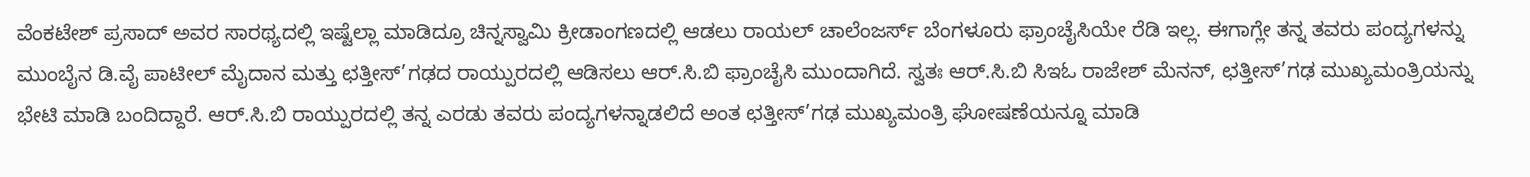ವೆಂಕಟೇಶ್ ಪ್ರಸಾದ್ ಅವರ ಸಾರಥ್ಯದಲ್ಲಿ ಇಷ್ಟೆಲ್ಲಾ ಮಾಡಿದ್ರೂ ಚಿನ್ನಸ್ವಾಮಿ ಕ್ರೀಡಾಂಗಣದಲ್ಲಿ ಆಡಲು ರಾಯಲ್ ಚಾಲೆಂಜರ್ಸ್ ಬೆಂಗಳೂರು ಫ್ರಾಂಚೈಸಿಯೇ ರೆಡಿ ಇಲ್ಲ. ಈಗಾಗ್ಲೇ ತನ್ನ ತವರು ಪಂದ್ಯಗಳನ್ನು ಮುಂಬೈನ ಡಿ.ವೈ ಪಾಟೀಲ್ ಮೈದಾನ ಮತ್ತು ಛತ್ತೀಸ್’ಗಢದ ರಾಯ್ಪುರದಲ್ಲಿ ಆಡಿಸಲು ಆರ್.ಸಿ.ಬಿ ಫ್ರಾಂಚೈಸಿ ಮುಂದಾಗಿದೆ. ಸ್ವತಃ ಆರ್.ಸಿ.ಬಿ ಸಿಇಓ ರಾಜೇಶ್ ಮೆನನ್, ಛತ್ತೀಸ್’ಗಢ ಮುಖ್ಯಮಂತ್ರಿಯನ್ನು ಭೇಟಿ ಮಾಡಿ ಬಂದಿದ್ದಾರೆ. ಆರ್.ಸಿ.ಬಿ ರಾಯ್ಪುರದಲ್ಲಿ ತನ್ನ ಎರಡು ತವರು ಪಂದ್ಯಗಳನ್ನಾಡಲಿದೆ ಅಂತ ಛತ್ತೀಸ್’ಗಢ ಮುಖ್ಯಮಂತ್ರಿ ಘೋಷಣೆಯನ್ನೂ ಮಾಡಿ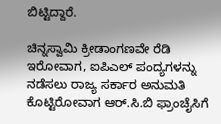ಬಿಟ್ಟಿದ್ದಾರೆ.

ಚಿನ್ನಸ್ವಾಮಿ ಕ್ರೀಡಾಂಗಣವೇ ರೆಡಿ ಇರೋವಾಗ, ಐಪಿಎಲ್ ಪಂದ್ಯಗಳನ್ನು ನಡೆಸಲು ರಾಜ್ಯ ಸರ್ಕಾರ ಅನುಮತಿ ಕೊಟ್ಟಿರೋವಾಗ ಆರ್.ಸಿ.ಬಿ ಫ್ರಾಂಚೈಸಿಗೆ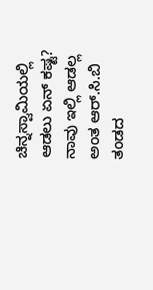ಚಿನ್ನಸ್ವಾಮಿಯಲ್ಲಿ ಆಡಲು ಏನ್ ಕಷ್ಟ? ನಾವು ಇಲ್ಲಿ ಆಡಲ್ಲ ಅಂತ ಆರ್.ಸಿ.ಬಿ ತಂಡದ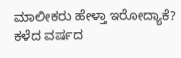ಮಾಲೀಕರು ಹೇಳ್ತಾ ಇರೋದ್ಯಾಕೆ? ಕಳೆದ ವರ್ಷದ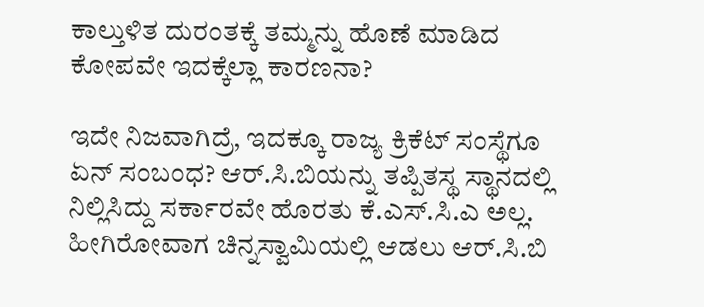ಕಾಲ್ತುಳಿತ ದುರಂತಕ್ಕೆ ತಮ್ಮನ್ನು ಹೊಣೆ ಮಾಡಿದ ಕೋಪವೇ ಇದಕ್ಕೆಲ್ಲಾ ಕಾರಣನಾ?

ಇದೇ ನಿಜವಾಗಿದ್ರೆ, ಇದಕ್ಕೂ ರಾಜ್ಯ ಕ್ರಿಕೆಟ್ ಸಂಸ್ಥೆಗೂ ಏನ್ ಸಂಬಂಧ? ಆರ್.ಸಿ.ಬಿಯನ್ನು ತಪ್ಪಿತಸ್ಥ ಸ್ಥಾನದಲ್ಲಿ ನಿಲ್ಲಿಸಿದ್ದು ಸರ್ಕಾರವೇ ಹೊರತು ಕೆ.ಎಸ್.ಸಿ.ಎ ಅಲ್ಲ. ಹೀಗಿರೋವಾಗ ಚಿನ್ನಸ್ವಾಮಿಯಲ್ಲಿ ಆಡಲು ಆರ್.ಸಿ.ಬಿ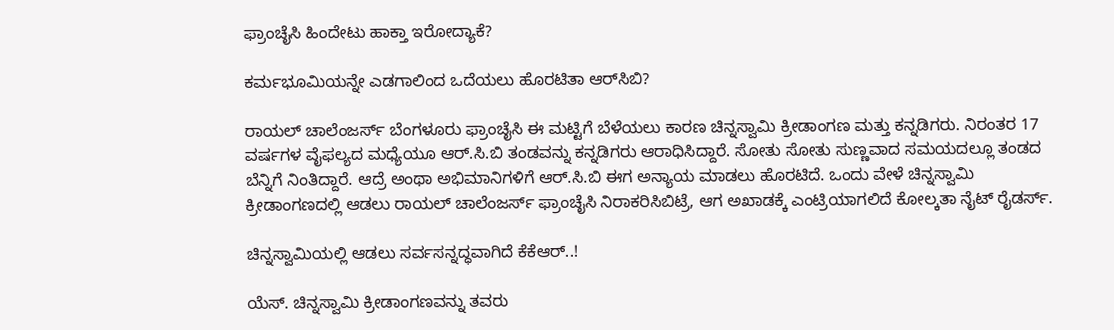ಫ್ರಾಂಚೈಸಿ ಹಿಂದೇಟು ಹಾಕ್ತಾ ಇರೋದ್ಯಾಕೆ?

ಕರ್ಮಭೂಮಿಯನ್ನೇ ಎಡಗಾಲಿಂದ ಒದೆಯಲು ಹೊರಟಿತಾ ಆರ್‌ಸಿಬಿ?

ರಾಯಲ್ ಚಾಲೆಂಜರ್ಸ್ ಬೆಂಗಳೂರು ಫ್ರಾಂಚೈಸಿ ಈ ಮಟ್ಟಿಗೆ ಬೆಳೆಯಲು ಕಾರಣ ಚಿನ್ನಸ್ವಾಮಿ ಕ್ರೀಡಾಂಗಣ ಮತ್ತು ಕನ್ನಡಿಗರು. ನಿರಂತರ 17 ವರ್ಷಗಳ ವೈಫಲ್ಯದ ಮಧ್ಯೆಯೂ ಆರ್.ಸಿ.ಬಿ ತಂಡವನ್ನು ಕನ್ನಡಿಗರು ಆರಾಧಿಸಿದ್ದಾರೆ. ಸೋತು ಸೋತು ಸುಣ್ಣವಾದ ಸಮಯದಲ್ಲೂ ತಂಡದ ಬೆನ್ನಿಗೆ ನಿಂತಿದ್ದಾರೆ. ಆದ್ರೆ ಅಂಥಾ ಅಭಿಮಾನಿಗಳಿಗೆ ಆರ್.ಸಿ.ಬಿ ಈಗ ಅನ್ಯಾಯ ಮಾಡಲು ಹೊರಟಿದೆ. ಒಂದು ವೇಳೆ ಚಿನ್ನಸ್ವಾಮಿ ಕ್ರೀಡಾಂಗಣದಲ್ಲಿ ಆಡಲು ರಾಯಲ್ ಚಾಲೆಂಜರ್ಸ್ ಫ್ರಾಂಚೈಸಿ ನಿರಾಕರಿಸಿಬಿಟ್ರೆ, ಆಗ ಅಖಾಡಕ್ಕೆ ಎಂಟ್ರಿಯಾಗಲಿದೆ ಕೋಲ್ಕತಾ ನೈಟ್ ರೈಡರ್ಸ್.

ಚಿನ್ನಸ್ವಾಮಿಯಲ್ಲಿ ಆಡಲು ಸರ್ವಸನ್ನದ್ಧವಾಗಿದೆ ಕೆಕೆಆರ್..!

ಯೆಸ್. ಚಿನ್ನಸ್ವಾಮಿ ಕ್ರೀಡಾಂಗಣವನ್ನು ತವರು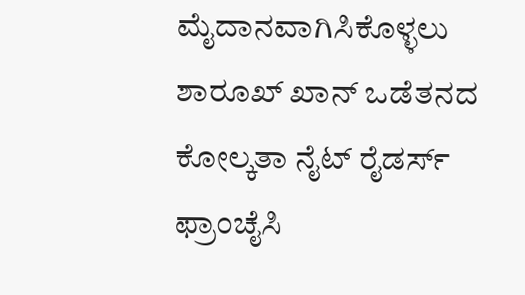ಮೈದಾನವಾಗಿಸಿಕೊಳ್ಳಲು ಶಾರೂಖ್ ಖಾನ್ ಒಡೆತನದ ಕೋಲ್ಕತಾ ನೈಟ್ ರೈಡರ್ಸ್ ಫ್ರಾಂಚೈಸಿ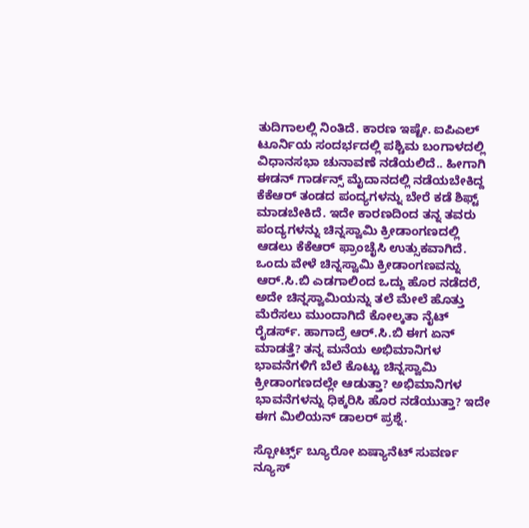ತುದಿಗಾಲಲ್ಲಿ ನಿಂತಿದೆ. ಕಾರಣ ಇಷ್ಟೇ. ಐಪಿಎಲ್ ಟೂರ್ನಿಯ ಸಂದರ್ಭದಲ್ಲಿ ಪಶ್ಚಿಮ ಬಂಗಾಳದಲ್ಲಿ ವಿಧಾನಸಭಾ ಚುನಾವಣೆ ನಡೆಯಲಿದೆ.. ಹೀಗಾಗಿ ಈಡನ್ ಗಾರ್ಡನ್ಸ್ ಮೈದಾನದಲ್ಲಿ ನಡೆಯಬೇಕಿದ್ದ ಕೆಕೆಆರ್ ತಂಡದ ಪಂದ್ಯಗಳನ್ನು ಬೇರೆ ಕಡೆ ಶಿಫ್ಟ್ ಮಾಡಬೇಕಿದೆ. ಇದೇ ಕಾರಣದಿಂದ ತನ್ನ ತವರು ಪಂದ್ಯಗಳನ್ನು ಚಿನ್ನಸ್ವಾಮಿ ಕ್ರೀಡಾಂಗಣದಲ್ಲಿ ಆಡಲು ಕೆಕೆಆರ್ ಫ್ರಾಂಚೈಸಿ ಉತ್ಸುಕವಾಗಿದೆ. ಒಂದು ವೇಳೆ ಚಿನ್ನಸ್ವಾಮಿ ಕ್ರೀಡಾಂಗಣವನ್ನು ಆರ್.ಸಿ.ಬಿ ಎಡಗಾಲಿಂದ ಒದ್ದು ಹೊರ ನಡೆದರೆ, ಅದೇ ಚಿನ್ನಸ್ವಾಮಿಯನ್ನು ತಲೆ ಮೇಲೆ ಹೊತ್ತು ಮೆರೆಸಲು ಮುಂದಾಗಿದೆ ಕೋಲ್ಕತಾ ನೈಟ್ ರೈಡರ್ಸ್. ಹಾಗಾದ್ರೆ ಆರ್.ಸಿ.ಬಿ ಈಗ ಏನ್ ಮಾಡತ್ತೆ? ತನ್ನ ಮನೆಯ ಅಭಿಮಾನಿಗಳ ಭಾವನೆಗಳಿಗೆ ಬೆಲೆ ಕೊಟ್ಟು ಚಿನ್ನಸ್ವಾಮಿ ಕ್ರೀಡಾಂಗಣದಲ್ಲೇ ಆಡುತ್ತಾ? ಅಭಿಮಾನಿಗಳ ಭಾವನೆಗಳನ್ನು ಧಿಕ್ಕರಿಸಿ ಹೊರ ನಡೆಯುತ್ತಾ? ಇದೇ ಈಗ ಮಿಲಿಯನ್ ಡಾಲರ್ ಪ್ರಶ್ನೆ.

ಸ್ಪೋರ್ಟ್ಸ್ ಬ್ಯೂರೋ ಏಷ್ಯಾನೆಟ್ ಸುವರ್ಣ ನ್ಯೂಸ್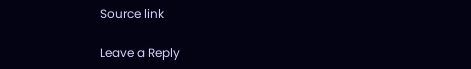Source link

Leave a Reply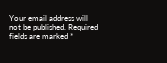Your email address will not be published. Required fields are marked *